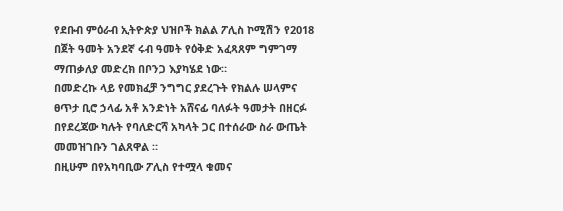የደቡብ ምዕራብ ኢትዮጵያ ህዝቦች ክልል ፖሊስ ኮሚሽን የ2018 በጀት ዓመት አንደኛ ሩብ ዓመት የዕቅድ አፈጻጸም ግምገማ ማጠቃለያ መድረክ በቦንጋ እያካሄደ ነው።
በመድረኩ ላይ የመክፈቻ ንግግር ያደረጉት የክልሉ ሠላምና ፀጥታ ቢሮ ኃላፊ አቶ አንድነት አሸናፊ ባለፉት ዓመታት በዘርፉ በየደረጃው ካሉት የባለድርሻ አካላት ጋር በተሰራው ስራ ውጤት መመዝገቡን ገልጸዋል ።
በዚሁም በየአካባቢው ፖሊስ የተሟላ ቁመና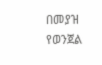በመያዝ የወንጀል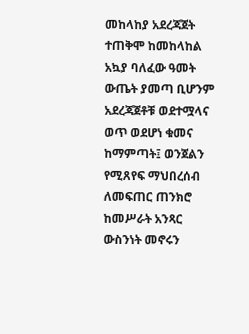መከላከያ አደረጃጀት ተጠቅሞ ከመከላከል አኳያ ባለፈው ዓመት ውጤት ያመጣ ቢሆንም አደረጃጀቶቹ ወደተሟላና ወጥ ወደሆነ ቁመና ከማምጣት፤ ወንጀልን የሚጸየፍ ማህበረሰብ ለመፍጠር ጠንክሮ ከመሥራት አንጻር ውስንነት መኖሩን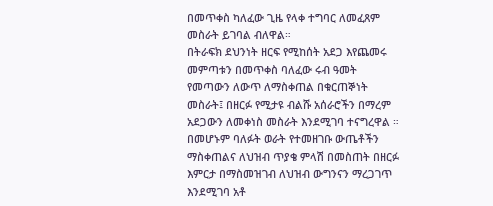በመጥቀስ ካለፈው ጊዜ የላቀ ተግባር ለመፈጸም መስራት ይገባል ብለዋል።
በትራፍክ ደህንነት ዘርፍ የሚከሰት አደጋ እየጨመሩ መምጣቱን በመጥቀስ ባለፈው ሩብ ዓመት የመጣውን ለውጥ ለማስቀጠል በቁርጠኞነት መስራት፤ በዘርፉ የሚታዩ ብልሹ አሰራሮችን በማረም አደጋውን ለመቀነስ መስራት እንደሚገባ ተናግረዋል ።
በመሆኑም ባለፉት ወራት የተመዘገቡ ውጤቶችን ማስቀጠልና ለህዝብ ጥያቄ ምላሽ በመስጠት በዘርፉ እምርታ በማስመዝገብ ለህዝብ ውግንናን ማረጋገጥ እንደሚገባ አቶ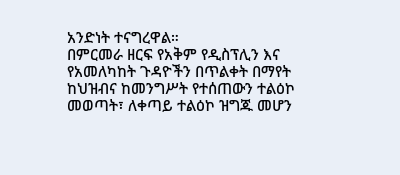አንድነት ተናግረዋል።
በምርመራ ዘርፍ የአቅም የዲስፕሊን እና የአመለካከት ጉዳዮችን በጥልቀት በማየት ከህዝብና ከመንግሥት የተሰጠውን ተልዕኮ መወጣት፣ ለቀጣይ ተልዕኮ ዝግጁ መሆን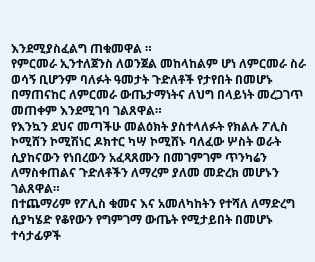እንደሚያስፈልግ ጠቁመዋል ።
የምርመራ ኢንተለጀንስ ለወንጀል መከላከልም ሆነ ለምርመራ ስራ ወሳኝ ቢሆንም ባለፉት ዓመታት ጉድለቶች የታየበት በመሆኑ በማጠናከር ለምርመራ ውጤታማነትና ለህግ በላይነት መረጋገጥ መጠቀም እንደሚገባ ገልጸዋል።
የእንኳን ደህና መጣችሁ መልዕክት ያስተላለፉት የክልሉ ፖሊስ ኮሚሸን ኮሚሽነር ዶክተር ካሣ ኮሚሸኑ ባለፈው ሦስት ወራት ሲያከናውን የነበረውን አፈጻጸሙን በመገምገም ጥንካሬን ለማስቀጠልና ጉድለቶችን ለማረም ያለመ መድረክ መሆኑን ገልጸዋል።
በተጨማሪም የፖሊስ ቁመና እና አመለካከትን የተሻለ ለማድረግ ሲያካሄድ የቆየውን የግምገማ ውጤት የሚታይበት በመሆኑ ተሳታፊዎች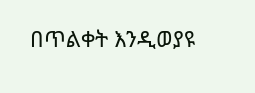በጥልቀት እንዲወያዩ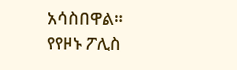አሳስበዋል።
የየዞኑ ፖሊስ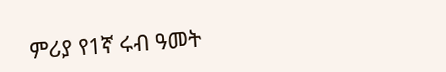ምሪያ የ1ኛ ሩብ ዓመት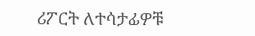ሪፖርት ለተሳታፊዎቹ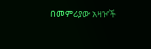በመምሪያው አዛዦች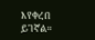እየቀረበ ይገኛል።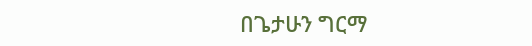በጌታሁን ግርማ